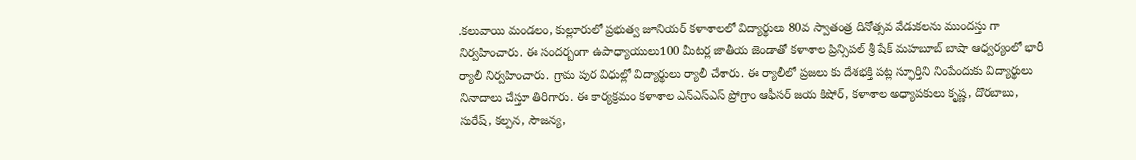.కలువాయి మండలం, కుల్లూరులో ప్రభుత్వ జూనియర్ కళాశాలలో విద్యార్థులు 80వ స్వాతంత్ర దినోత్సవ వేడుకలను ముందస్తు గా నిర్వహించారు. ఈ సందర్బంగా ఉపాధ్యాయులు100 మీటర్ల జాతీయ జెండాతో కళాశాల ప్రిన్సిపల్ శ్రీ షేక్ మహబూబ్ బాషా ఆధ్వర్యంలో భారీ ర్యాలీ నిర్వహించారు. గ్రామ పుర విధుల్లో విద్యార్థులు ర్యాలీ చేశారు. ఈ ర్యాలీలో ప్రజలు కు దేశభక్తి పట్ల స్ఫూర్తిని నింపేందుకు విద్యార్థులు నినాదాలు చేస్తూ తిరిగారు. ఈ కార్యక్రమం కళాశాల ఎన్ఎస్ఎస్ ప్రోగ్రాం ఆఫీసర్ జయ కిషోర్, కళాశాల అధ్యాపకులు కృష్ణ, దొరబాబు, సురేష్, కల్పన, సౌజన్య,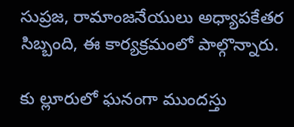సుప్రజ, రామాంజనేయులు అధ్యాపకేతర సిబ్బంది, ఈ కార్యక్రమంలో పాల్గొన్నారు.

కు ల్లూరులో ఘనంగా ముందస్తు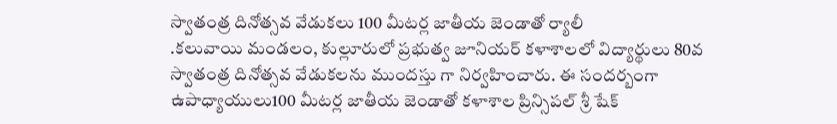స్వాతంత్ర దినోత్సవ వేడుకలు 100 మీటర్ల జాతీయ జెండాతో ర్యాలీ
.కలువాయి మండలం, కుల్లూరులో ప్రభుత్వ జూనియర్ కళాశాలలో విద్యార్థులు 80వ స్వాతంత్ర దినోత్సవ వేడుకలను ముందస్తు గా నిర్వహించారు. ఈ సందర్బంగా ఉపాధ్యాయులు100 మీటర్ల జాతీయ జెండాతో కళాశాల ప్రిన్సిపల్ శ్రీ షేక్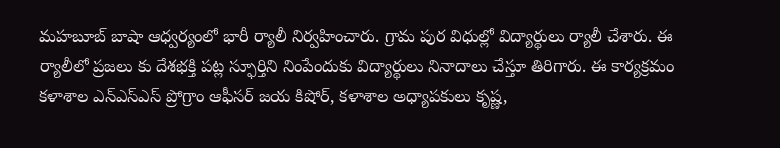మహబూబ్ బాషా ఆధ్వర్యంలో భారీ ర్యాలీ నిర్వహించారు. గ్రామ పుర విధుల్లో విద్యార్థులు ర్యాలీ చేశారు. ఈ ర్యాలీలో ప్రజలు కు దేశభక్తి పట్ల స్ఫూర్తిని నింపేందుకు విద్యార్థులు నినాదాలు చేస్తూ తిరిగారు. ఈ కార్యక్రమం కళాశాల ఎన్ఎస్ఎస్ ప్రోగ్రాం ఆఫీసర్ జయ కిషోర్, కళాశాల అధ్యాపకులు కృష్ణ,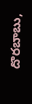దొరబాబు,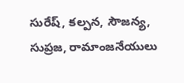సురేష్, కల్పన, సౌజన్య, సుప్రజ, రామాంజనేయులు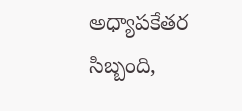అధ్యాపకేతర సిబ్బంది,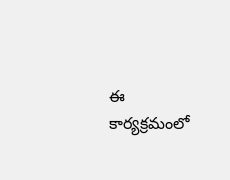ఈ కార్యక్రమంలో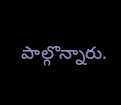పాల్గొన్నారు.